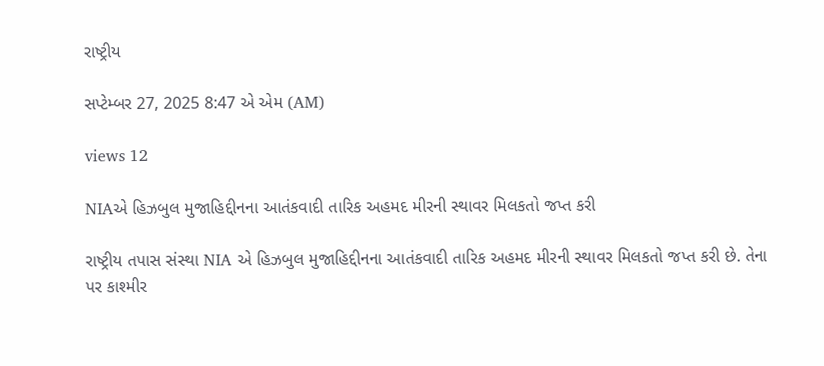રાષ્ટ્રીય

સપ્ટેમ્બર 27, 2025 8:47 એ એમ (AM)

views 12

NIAએ હિઝબુલ મુજાહિદ્દીનના આતંકવાદી તારિક અહમદ મીરની સ્થાવર મિલકતો જપ્ત કરી

રાષ્ટ્રીય તપાસ સંસ્થા NIA એ હિઝબુલ મુજાહિદ્દીનના આતંકવાદી તારિક અહમદ મીરની સ્થાવર મિલકતો જપ્ત કરી છે. તેના પર કાશ્મીર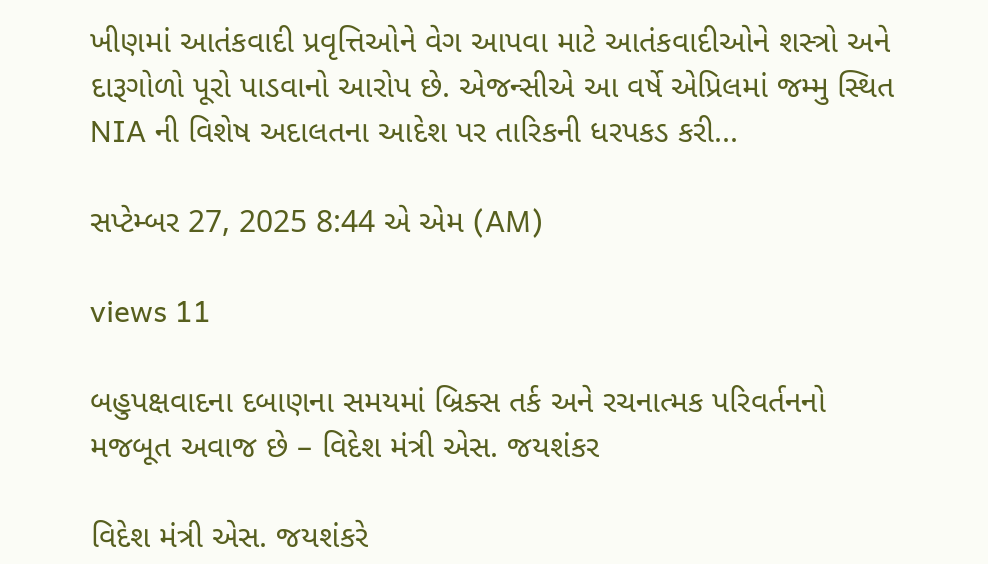ખીણમાં આતંકવાદી પ્રવૃત્તિઓને વેગ આપવા માટે આતંકવાદીઓને શસ્ત્રો અને દારૂગોળો પૂરો પાડવાનો આરોપ છે. એજન્સીએ આ વર્ષે એપ્રિલમાં જમ્મુ સ્થિત NIA ની વિશેષ અદાલતના આદેશ પર તારિકની ધરપકડ કરી...

સપ્ટેમ્બર 27, 2025 8:44 એ એમ (AM)

views 11

બહુપક્ષવાદના દબાણના સમયમાં બ્રિક્સ તર્ક અને રચનાત્મક પરિવર્તનનો મજબૂત અવાજ છે – વિદેશ મંત્રી એસ. જયશંકર

વિદેશ મંત્રી એસ. જયશંકરે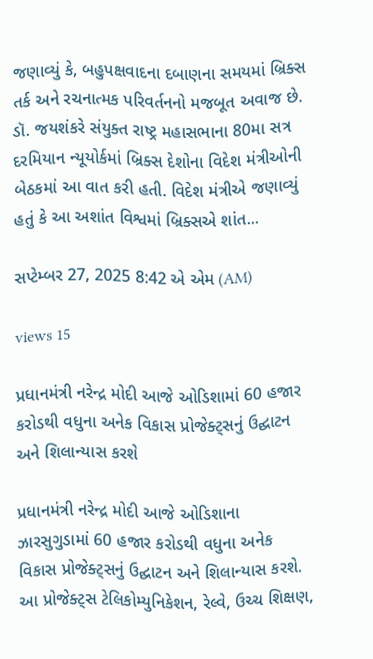જણાવ્યું કે, બહુપક્ષવાદના દબાણના સમયમાં બ્રિક્સ તર્ક અને રચનાત્મક પરિવર્તનનો મજબૂત અવાજ છે. ડૉ. જયશંકરે સંયુક્ત રાષ્ટ્ર મહાસભાના 80મા સત્ર દરમિયાન ન્યૂયોર્કમાં બ્રિક્સ દેશોના વિદેશ મંત્રીઓની બેઠકમાં આ વાત કરી હતી. વિદેશ મંત્રીએ જણાવ્યું હતું કે આ અશાંત વિશ્વમાં બ્રિક્સએ શાંત...

સપ્ટેમ્બર 27, 2025 8:42 એ એમ (AM)

views 15

પ્રધાનમંત્રી નરેન્દ્ર મોદી આજે ઓડિશામાં 60 હજાર કરોડથી વધુના અનેક વિકાસ પ્રોજેક્ટ્સનું ઉદ્ઘાટન અને શિલાન્યાસ કરશે

પ્રધાનમંત્રી નરેન્દ્ર મોદી આજે ઓડિશાના ઝારસુગુડામાં 60 હજાર કરોડથી વધુના અનેક વિકાસ પ્રોજેક્ટ્સનું ઉદ્ઘાટન અને શિલાન્યાસ કરશે. આ પ્રોજેક્ટ્સ ટેલિકોમ્યુનિકેશન, રેલ્વે, ઉચ્ચ શિક્ષણ,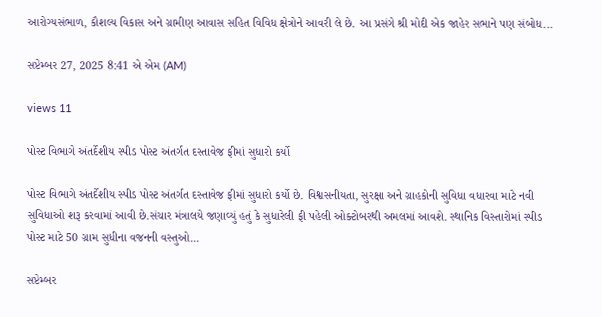આરોગ્યસંભાળ, કૌશલ્ય વિકાસ અને ગ્રામીણ આવાસ સહિત વિવિધ ક્ષેત્રોને આવરી લે છે. આ પ્રસંગે શ્રી મોદી એક જાહેર સભાને પણ સંબોધ...

સપ્ટેમ્બર 27, 2025 8:41 એ એમ (AM)

views 11

પોસ્ટ વિભાગે અંતર્દેશીય સ્પીડ પોસ્ટ અંતર્ગત દસ્તાવેજ ફીમાં સુધારો કર્યો

પોસ્ટ વિભાગે અંતર્દેશીય સ્પીડ પોસ્ટ અંતર્ગત દસ્તાવેજ ફીમાં સુધારો કર્યો છે. વિશ્વસનીયતા, સુરક્ષા અને ગ્રાહકોની સુવિધા વધારવા માટે નવી સુવિધાઓ શરૂ કરવામાં આવી છે.સંચાર મંત્રાલયે જણાવ્યું હતું કે સુધારેલી ફી પહેલી ઓક્ટોબરથી અમલમાં આવશે. સ્થાનિક વિસ્તારોમાં સ્પીડ પોસ્ટ માટે 50 ગ્રામ સુધીના વજનની વસ્તુઓ...

સપ્ટેમ્બર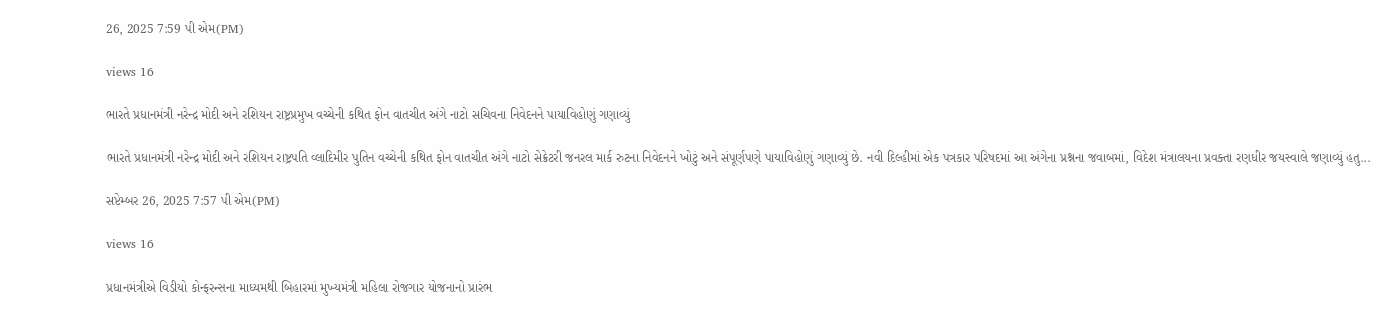26, 2025 7:59 પી એમ(PM)

views 16

ભારતે પ્રધાનમંત્રી નરેન્દ્ર મોદી અને રશિયન રાષ્ટ્રપ્રમુખ વચ્ચેની કથિત ફોન વાતચીત અંગે નાટો સચિવના નિવેદનને પાયાવિહોણું ગણાવ્યું

ભારતે પ્રધાનમંત્રી નરેન્દ્ર મોદી અને રશિયન રાષ્ટ્રપતિ વ્લાદિમીર પુતિન વચ્ચેની કથિત ફોન વાતચીત અંગે નાટો સેક્રેટરી જનરલ માર્ક રુટના નિવેદનને ખોટું અને સંપૂર્ણપણે પાયાવિહોણું ગણાવ્યું છે. નવી દિલ્હીમાં એક પત્રકાર પરિષદમાં આ અંગેના પ્રશ્નના જવાબમાં, વિદેશ મંત્રાલયના પ્રવક્તા રણધીર જયસ્વાલે જણાવ્યું હતુ...

સપ્ટેમ્બર 26, 2025 7:57 પી એમ(PM)

views 16

પ્રધાનમંત્રીએ વિડીયો કોન્ફરન્સના માધ્યમથી બિહારમાં મુખ્યમંત્રી મહિલા રોજગાર યોજનાનો પ્રારંભ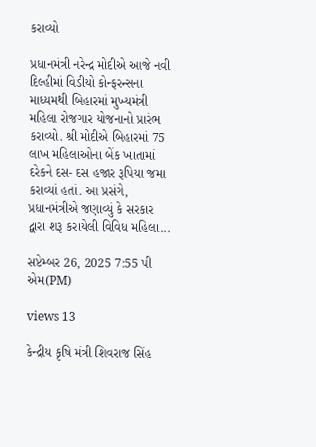કરાવ્યો

પ્રધાનમંત્રી નરેન્દ્ર મોદીએ આજે નવી દિલ્હીમાં વિડીયો કોન્ફરન્સના માધ્યમથી બિહારમાં મુખ્યમંત્રી મહિલા રોજગાર યોજનાનો પ્રારંભ કરાવ્યો. શ્રી મોદીએ બિહારમાં 75 લાખ મહિલાઓના બેંક ખાતામાં દરેકને દસ- દસ હજાર રૂપિયા જમા કરાવ્યાં હતાં. આ પ્રસંગે, પ્રધાનમંત્રીએ જણાવ્યું કે સરકાર દ્વારા શરૂ કરાયેલી વિવિધ મહિલા...

સપ્ટેમ્બર 26, 2025 7:55 પી એમ(PM)

views 13

કેન્દ્રીય કૃષિ મંત્રી શિવરાજ સિંહ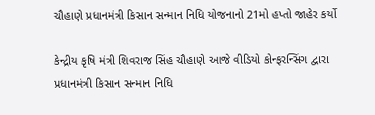ચૌહાણે પ્રધાનમંત્રી કિસાન સન્માન નિધિ યોજનાનો 21મો હપ્તો જાહેર કર્યો

કેન્દ્રીય કૃષિ મંત્રી શિવરાજ સિંહ ચૌહાણે આજે વીડિયો કોન્ફરન્સિંગ દ્વારા પ્રધાનમંત્રી કિસાન સન્માન નિધિ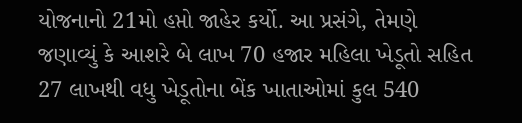યોજનાનો 21મો હપ્તો જાહેર કર્યો. આ પ્રસંગે, તેમણે જણાવ્યું કે આશરે બે લાખ 70 હજાર મહિલા ખેડૂતો સહિત 27 લાખથી વધુ ખેડૂતોના બેંક ખાતાઓમાં કુલ 540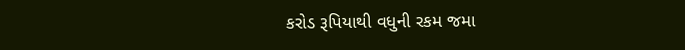કરોડ રૂપિયાથી વધુની રકમ જમા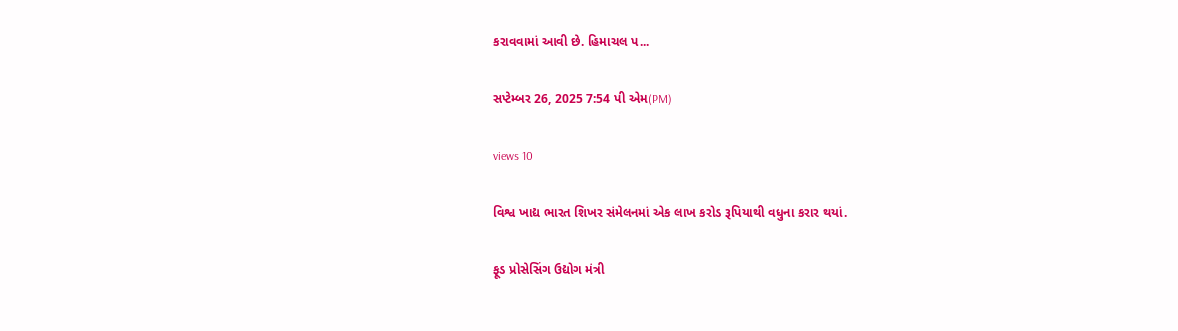કરાવવામાં આવી છે. હિમાચલ પ...

સપ્ટેમ્બર 26, 2025 7:54 પી એમ(PM)

views 10

વિશ્વ ખાદ્ય ભારત શિખર સંમેલનમાં એક લાખ કરોડ રૂપિયાથી વધુના કરાર થયાં.

ફૂડ પ્રોસેસિંગ ઉદ્યોગ મંત્રી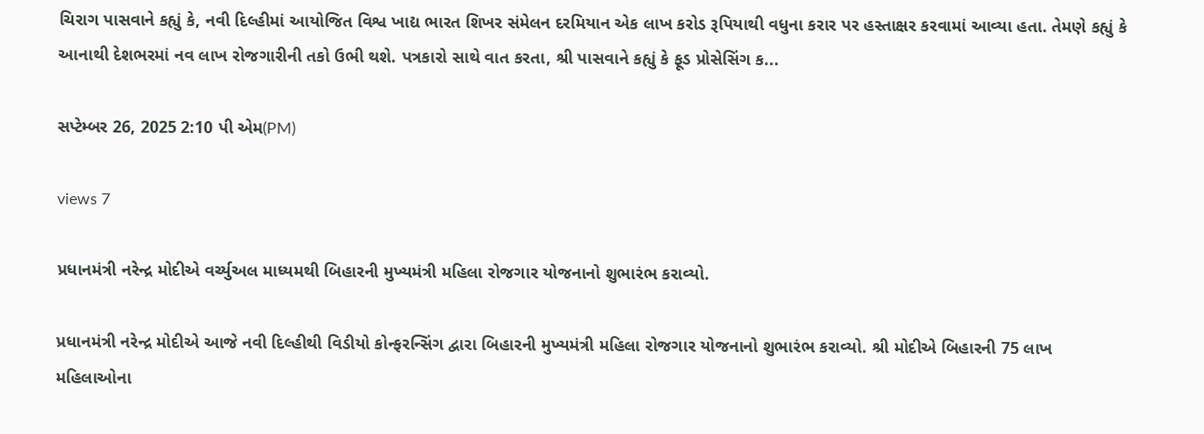ચિરાગ પાસવાને કહ્યું કે, નવી દિલ્હીમાં આયોજિત વિશ્વ ખાદ્ય ભારત શિખર સંમેલન દરમિયાન એક લાખ કરોડ રૂપિયાથી વધુના કરાર પર હસ્તાક્ષર કરવામાં આવ્યા હતા. તેમણે કહ્યું કે આનાથી દેશભરમાં નવ લાખ રોજગારીની તકો ઉભી થશે. પત્રકારો સાથે વાત કરતા, શ્રી પાસવાને કહ્યું કે ફૂડ પ્રોસેસિંગ ક...

સપ્ટેમ્બર 26, 2025 2:10 પી એમ(PM)

views 7

પ્રધાનમંત્રી નરેન્દ્ર મોદીએ વર્ચ્યુઅલ માધ્યમથી બિહારની મુખ્યમંત્રી મહિલા રોજગાર યોજનાનો શુભારંભ કરાવ્યો.

પ્રધાનમંત્રી નરેન્દ્ર મોદીએ આજે નવી દિલ્હીથી વિડીયો કોન્ફરન્સિંગ દ્વારા બિહારની મુખ્યમંત્રી મહિલા રોજગાર યોજનાનો શુભારંભ કરાવ્યો. શ્રી મોદીએ બિહારની 75 લાખ મહિલાઓના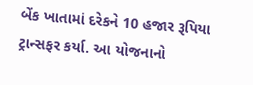બેંક ખાતામાં દરેકને 10 હજાર રૂપિયા ટ્રાન્સફર કર્યા. આ યોજનાનો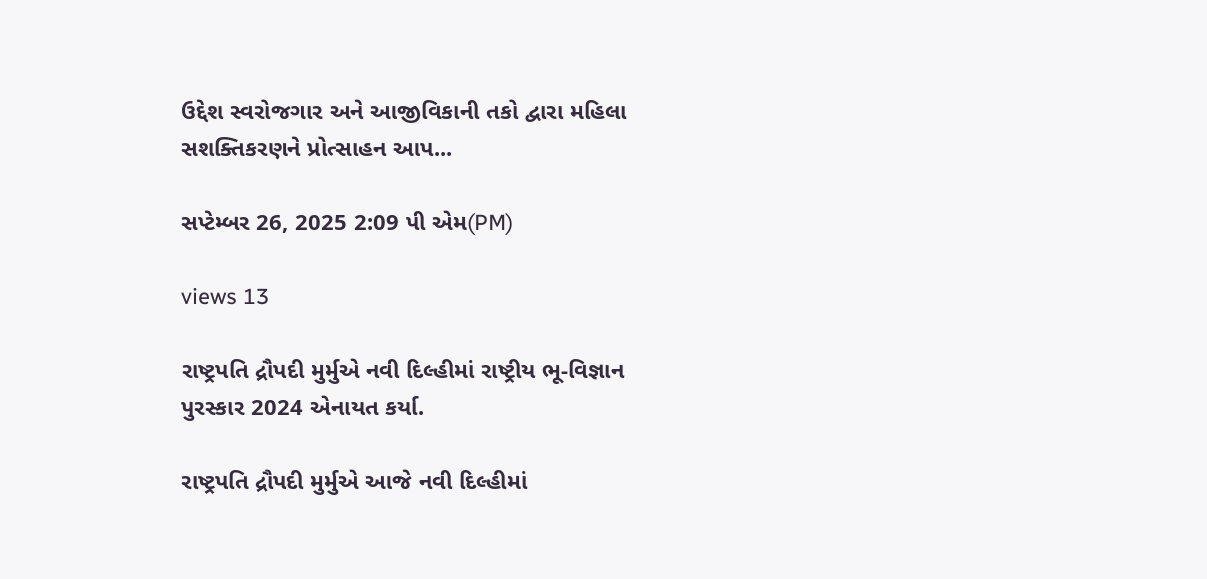ઉદ્દેશ સ્વરોજગાર અને આજીવિકાની તકો દ્વારા મહિલા સશક્તિકરણને પ્રોત્સાહન આપ...

સપ્ટેમ્બર 26, 2025 2:09 પી એમ(PM)

views 13

રાષ્ટ્રપતિ દ્રૌપદી મુર્મુએ નવી દિલ્હીમાં રાષ્ટ્રીય ભૂ-વિજ્ઞાન પુરસ્કાર 2024 એનાયત કર્યા.

રાષ્ટ્રપતિ દ્રૌપદી મુર્મુએ આજે નવી દિલ્હીમાં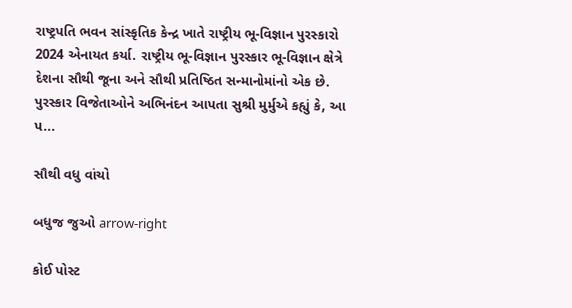રાષ્ટ્રપતિ ભવન સાંસ્કૃતિક કેન્દ્ર ખાતે રાષ્ટ્રીય ભૂ-વિજ્ઞાન પુરસ્કારો 2024 એનાયત કર્યા. રાષ્ટ્રીય ભૂ-વિજ્ઞાન પુરસ્કાર ભૂ-વિજ્ઞાન ક્ષેત્રે દેશના સૌથી જૂના અને સૌથી પ્રતિષ્ઠિત સન્માનોમાંનો એક છે. પુરસ્કાર વિજેતાઓને અભિનંદન આપતા સુશ્રી મુર્મુએ કહ્યું કે, આ પ...

સૌથી વધુ વાંચો

બધુજ જુઓ arrow-right

કોઈ પોસ્ટ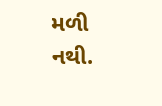મળી નથી.